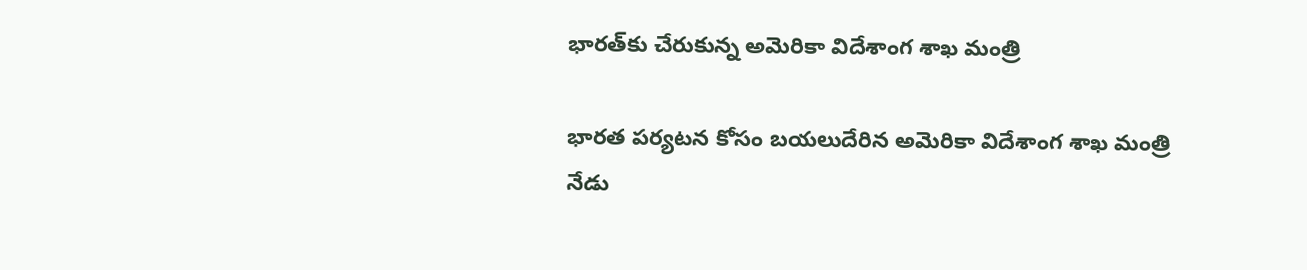భారత్‌కు చేరుకున్న అమెరికా విదేశాంగ శాఖ మంత్రి

భారత పర్యటన కోసం బయలుదేరిన అమెరికా విదేశాంగ శాఖ మంత్రి నేడు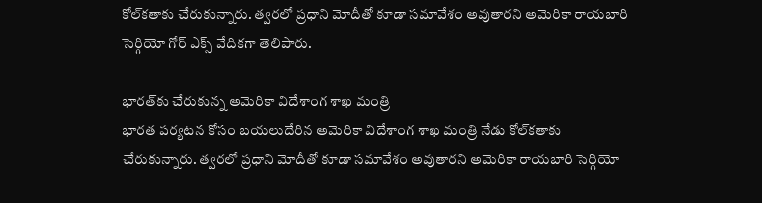కోల్‌కతాకు చేరుకున్నారు. త్వరలో ప్రధాని మోదీతో కూడా సమావేశం అవుతారని అమెరికా రాయబారి సెర్గియో గోర్ ఎక్స్ వేదికగా తెలిపారు.

భారత్‌కు చేరుకున్న అమెరికా విదేశాంగ శాఖ మంత్రి
భారత పర్యటన కోసం బయలుదేరిన అమెరికా విదేశాంగ శాఖ మంత్రి నేడు కోల్‌కతాకు చేరుకున్నారు. త్వరలో ప్రధాని మోదీతో కూడా సమావేశం అవుతారని అమెరికా రాయబారి సెర్గియో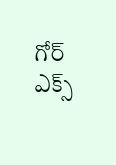గోర్ ఎక్స్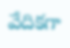వేదికగా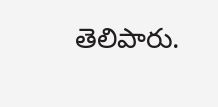తెలిపారు.